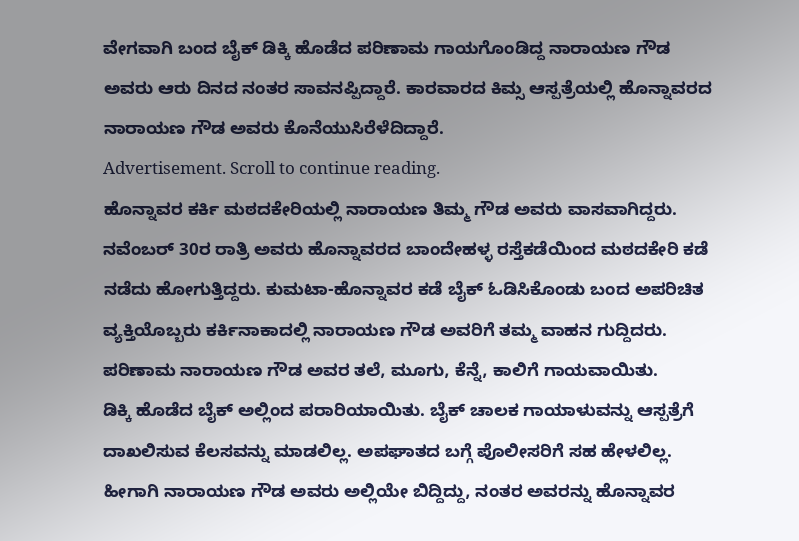ವೇಗವಾಗಿ ಬಂದ ಬೈಕ್ ಡಿಕ್ಕಿ ಹೊಡೆದ ಪರಿಣಾಮ ಗಾಯಗೊಂಡಿದ್ದ ನಾರಾಯಣ ಗೌಡ ಅವರು ಆರು ದಿನದ ನಂತರ ಸಾವನಪ್ಪಿದ್ದಾರೆ. ಕಾರವಾರದ ಕಿಮ್ಸ ಆಸ್ಪತ್ರೆಯಲ್ಲಿ ಹೊನ್ನಾವರದ ನಾರಾಯಣ ಗೌಡ ಅವರು ಕೊನೆಯುಸಿರೆಳೆದಿದ್ದಾರೆ.
Advertisement. Scroll to continue reading.
ಹೊನ್ನಾವರ ಕರ್ಕಿ ಮಠದಕೇರಿಯಲ್ಲಿ ನಾರಾಯಣ ತಿಮ್ಮ ಗೌಡ ಅವರು ವಾಸವಾಗಿದ್ದರು. ನವೆಂಬರ್ 30ರ ರಾತ್ರಿ ಅವರು ಹೊನ್ನಾವರದ ಬಾಂದೇಹಳ್ಳ ರಸ್ತೆಕಡೆಯಿಂದ ಮಠದಕೇರಿ ಕಡೆ ನಡೆದು ಹೋಗುತ್ತಿದ್ದರು. ಕುಮಟಾ-ಹೊನ್ನಾವರ ಕಡೆ ಬೈಕ್ ಓಡಿಸಿಕೊಂಡು ಬಂದ ಅಪರಿಚಿತ ವ್ಯಕ್ತಿಯೊಬ್ಬರು ಕರ್ಕಿನಾಕಾದಲ್ಲಿ ನಾರಾಯಣ ಗೌಡ ಅವರಿಗೆ ತಮ್ಮ ವಾಹನ ಗುದ್ದಿದರು. ಪರಿಣಾಮ ನಾರಾಯಣ ಗೌಡ ಅವರ ತಲೆ, ಮೂಗು, ಕೆನ್ನೆ, ಕಾಲಿಗೆ ಗಾಯವಾಯಿತು.
ಡಿಕ್ಕಿ ಹೊಡೆದ ಬೈಕ್ ಅಲ್ಲಿಂದ ಪರಾರಿಯಾಯಿತು. ಬೈಕ್ ಚಾಲಕ ಗಾಯಾಳುವನ್ನು ಆಸ್ಪತ್ರೆಗೆ ದಾಖಲಿಸುವ ಕೆಲಸವನ್ನು ಮಾಡಲಿಲ್ಲ. ಅಪಘಾತದ ಬಗ್ಗೆ ಪೊಲೀಸರಿಗೆ ಸಹ ಹೇಳಲಿಲ್ಲ. ಹೀಗಾಗಿ ನಾರಾಯಣ ಗೌಡ ಅವರು ಅಲ್ಲಿಯೇ ಬಿದ್ದಿದ್ದು, ನಂತರ ಅವರನ್ನು ಹೊನ್ನಾವರ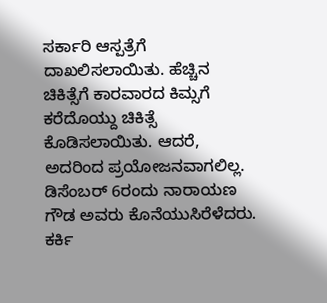ಸರ್ಕಾರಿ ಆಸ್ಪತ್ರೆಗೆ ದಾಖಲಿಸಲಾಯಿತು. ಹೆಚ್ಚಿನ ಚಿಕಿತ್ಸೆಗೆ ಕಾರವಾರದ ಕಿಮ್ಸಗೆ ಕರೆದೊಯ್ದು ಚಿಕಿತ್ಸೆ ಕೊಡಿಸಲಾಯಿತು. ಆದರೆ, ಅದರಿಂದ ಪ್ರಯೋಜನವಾಗಲಿಲ್ಲ.
ಡಿಸೆಂಬರ್ 6ರಂದು ನಾರಾಯಣ ಗೌಡ ಅವರು ಕೊನೆಯುಸಿರೆಳೆದರು. ಕರ್ಕಿ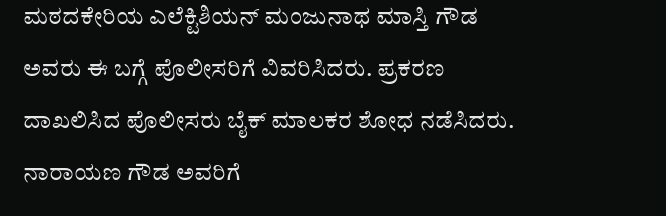ಮಠದಕೇರಿಯ ಎಲೆಕ್ಟಿಶಿಯನ್ ಮಂಜುನಾಥ ಮಾಸ್ತಿ ಗೌಡ ಅವರು ಈ ಬಗ್ಗೆ ಪೊಲೀಸರಿಗೆ ವಿವರಿಸಿದರು. ಪ್ರಕರಣ ದಾಖಲಿಸಿದ ಪೊಲೀಸರು ಬೈಕ್ ಮಾಲಕರ ಶೋಧ ನಡೆಸಿದರು. ನಾರಾಯಣ ಗೌಡ ಅವರಿಗೆ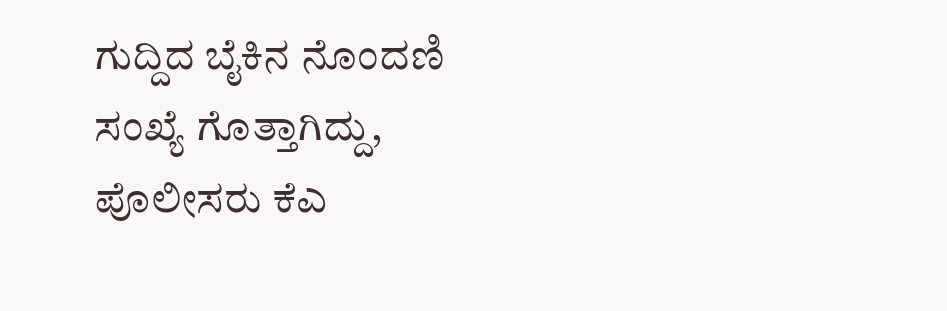ಗುದ್ದಿದ ಬೈಕಿನ ನೊಂದಣಿ ಸಂಖ್ಯೆ ಗೊತ್ತಾಗಿದ್ದು, ಪೊಲೀಸರು ಕೆಎ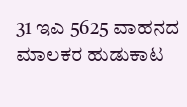31 ಇಎ 5625 ವಾಹನದ ಮಾಲಕರ ಹುಡುಕಾಟ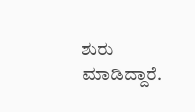ಶುರು ಮಾಡಿದ್ದಾರೆ.